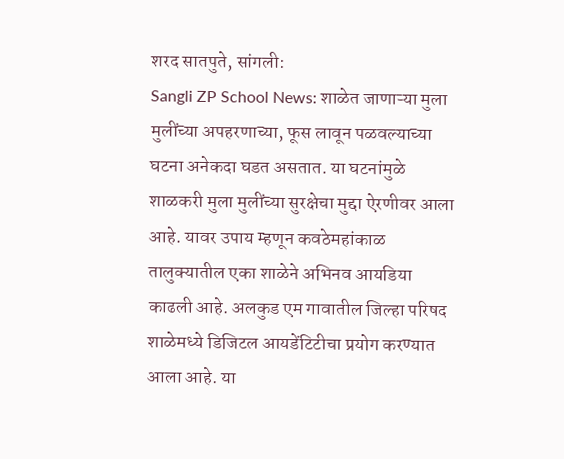शरद सातपुते, सांगली:
Sangli ZP School News: शाळेत जाणाऱ्या मुला मुलींच्या अपहरणाच्या, फूस लावून पळवल्याच्या घटना अनेकदा घडत असतात. या घटनांमुळे शाळकरी मुला मुलींच्या सुरक्षेचा मुद्दा ऐरणीवर आला आहे. यावर उपाय म्हणून कवठेमहांकाळ तालुक्यातील एका शाळेने अभिनव आयडिया काढली आहे. अलकुड एम गावातील जिल्हा परिषद शाळेमध्ये डिजिटल आयडेंटिटीचा प्रयोग करण्यात आला आहे. या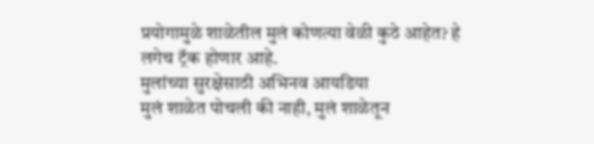प्रयोगामुळे शाळेतील मुलं कोणत्या वेळी कुठे आहेत? हे लगेच ट्रॅक होणार आहे.
मुलांच्या सुरक्षेसाठी अभिनव आयडिया
मुलं शाळेत पोचली की नाही, मुलं शाळेतून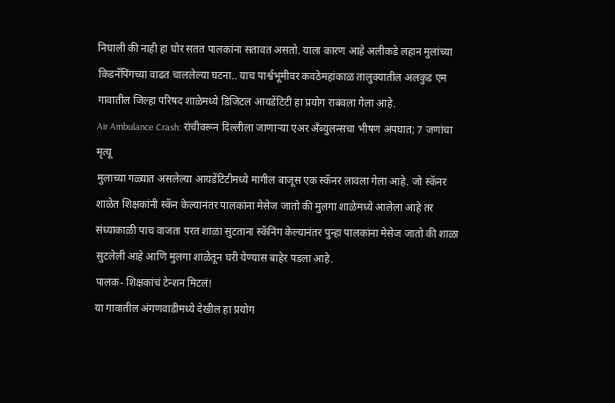निघाली की नाही हा घोर सतत पालकांना सतावत असतो. याला कारण आहे अलीकडे लहान मुलांच्या किडनॅपिंगच्या वाढत चाललेल्या घटना.. याच पार्श्वभूमीवर कवठेमहांकाळ तालुक्यातील अलकुड एम गावातील जिल्हा परिषद शाळेमध्ये डिजिटल आयडेंटिटी हा प्रयोग राबवला गेला आहे.
Air Ambulance Crash: रांचीवरून दिल्लीला जाणाऱ्या एअर अँब्युलन्सचा भीषण अपघात; 7 जणांचा मृत्यू
मुलाच्या गळ्यात असलेल्या आयडेंटिटीमध्ये मागील बाजूस एक स्कॅनर लावला गेला आहे. जो स्कॅनर शाळेत शिक्षकांनी स्कॅन केल्यानंतर पालकांना मेसेज जातो की मुलगा शाळेमध्ये आलेला आहे तर संध्याकाळी पाच वाजता परत शाळा सुटताना स्कॅनिंग केल्यानंतर पुन्हा पालकांना मेसेज जातो की शाळा सुटलेली आहे आणि मुलगा शाळेतून घरी येण्यास बाहेर पडला आहे.
पालक- शिक्षकांचं टेन्शन मिटलं!
या गावातील अंगणवाडीमध्ये देखील हा प्रयोग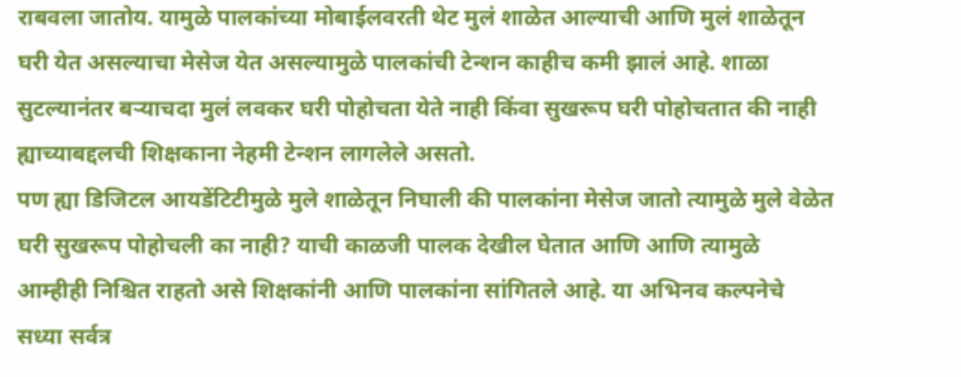राबवला जातोय. यामुळे पालकांच्या मोबाईलवरती थेट मुलं शाळेत आल्याची आणि मुलं शाळेतून घरी येत असल्याचा मेसेज येत असल्यामुळे पालकांची टेन्शन काहीच कमी झालं आहे. शाळा सुटल्यानंतर बऱ्याचदा मुलं लवकर घरी पोहोचता येते नाही किंवा सुखरूप घरी पोहोचतात की नाही ह्याच्याबद्दलची शिक्षकाना नेहमी टेन्शन लागलेले असतो.
पण ह्या डिजिटल आयडेंटिटीमुळे मुले शाळेतून निघाली की पालकांना मेसेज जातो त्यामुळे मुले वेळेत घरी सुखरूप पोहोचली का नाही? याची काळजी पालक देखील घेतात आणि आणि त्यामुळे आम्हीही निश्चित राहतो असे शिक्षकांनी आणि पालकांना सांगितले आहे. या अभिनव कल्पनेचे सध्या सर्वत्र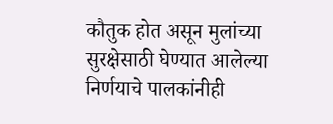कौतुक होत असून मुलांच्या सुरक्षेसाठी घेण्यात आलेल्या निर्णयाचे पालकांनीही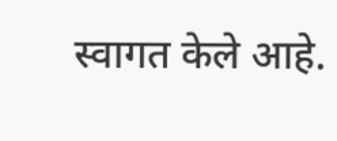स्वागत केले आहे.